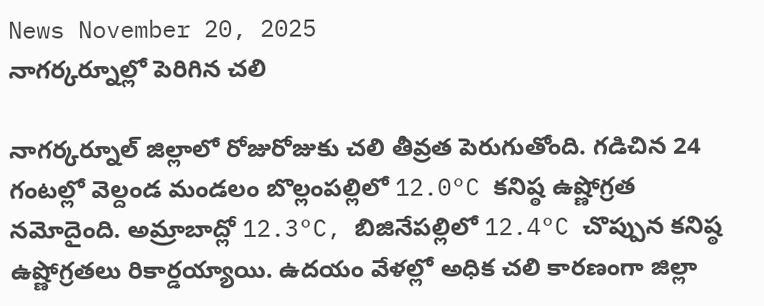News November 20, 2025
నాగర్కర్నూల్లో పెరిగిన చలి

నాగర్కర్నూల్ జిల్లాలో రోజురోజుకు చలి తీవ్రత పెరుగుతోంది. గడిచిన 24 గంటల్లో వెల్దండ మండలం బొల్లంపల్లిలో 12.0°C కనిష్ఠ ఉష్ణోగ్రత నమోదైంది. అమ్రాబాద్లో 12.3°C, బిజినేపల్లిలో 12.4°C చొప్పున కనిష్ఠ ఉష్ణోగ్రతలు రికార్డయ్యాయి. ఉదయం వేళల్లో అధిక చలి కారణంగా జిల్లా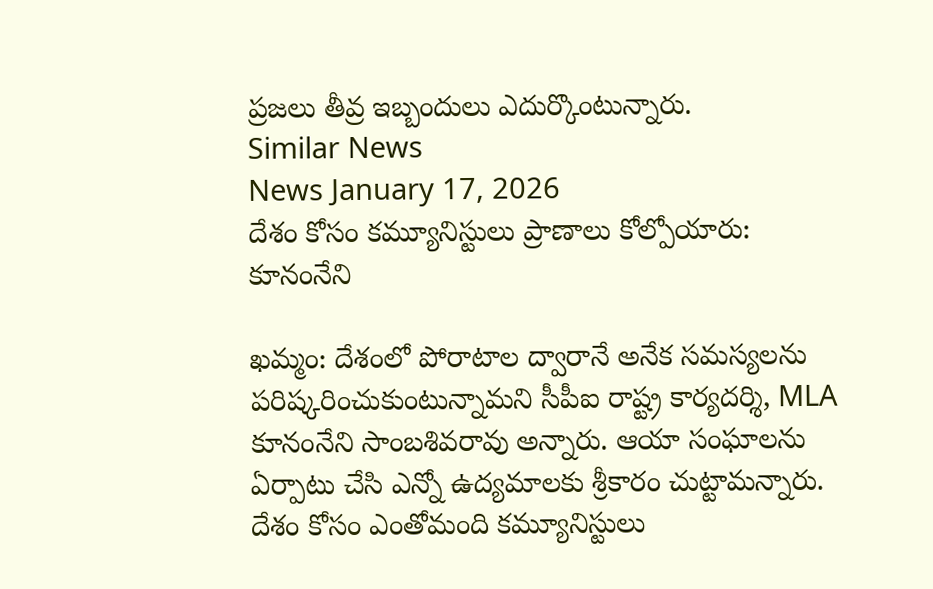ప్రజలు తీవ్ర ఇబ్బందులు ఎదుర్కొంటున్నారు.
Similar News
News January 17, 2026
దేశం కోసం కమ్యూనిస్టులు ప్రాణాలు కోల్పోయారు: కూనంనేని

ఖమ్మం: దేశంలో పోరాటాల ద్వారానే అనేక సమస్యలను పరిష్కరించుకుంటున్నామని సీపీఐ రాష్ట్ర కార్యదర్శి, MLA కూనంనేని సాంబశివరావు అన్నారు. ఆయా సంఘాలను ఏర్పాటు చేసి ఎన్నో ఉద్యమాలకు శ్రీకారం చుట్టామన్నారు. దేశం కోసం ఎంతోమంది కమ్యూనిస్టులు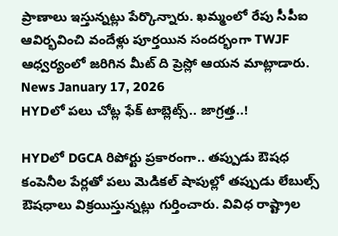ప్రాణాలు ఇస్తున్నట్లు పేర్కొన్నారు. ఖమ్మంలో రేపు సీపీఐ ఆవిర్భవించి వందేళ్లు పూర్తయిన సందర్భంగా TWJF ఆధ్వర్యంలో జరిగిన మీట్ ది ప్రెస్లో ఆయన మాట్లాడారు.
News January 17, 2026
HYDలో పలు చోట్ల ఫేక్ టాబ్లెట్స్.. జాగ్రత్త..!

HYDలో DGCA రిపోర్టు ప్రకారంగా.. తప్పుడు ఔషధ కంపెనీల పేర్లతో పలు మెడికల్ షాపుల్లో తప్పుడు లేబుల్స్ ఔషధాలు విక్రయిస్తున్నట్లు గుర్తించారు. వివిధ రాష్ట్రాల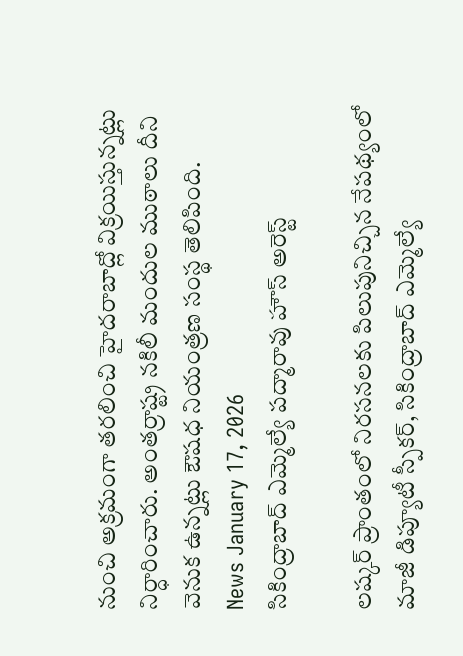నుంచి అక్రమంగా తరలించి హైదరాబాద్లో విక్రయిస్తున్నట్లు నిర్ధారించారు. అంతర్రాష్ట్ర నకిలీ మందుల ముఠాలు దీని వెనుక ఉన్నట్లు ఔషధ నియంత్రణ సంస్థ తెలిపింది.
News January 17, 2026
సికింద్రాబాద్ ఎమ్మెల్యే పద్మారావు హౌస్ అరెస్ట్

లష్కర్ ప్రాంతంలో నిరసనలకు పిలుపునిచ్చిన నేపథ్యంలో మాజీ డిప్యూటీ స్పీకర్, సికింద్రాబాద్ ఎమ్మెల్యే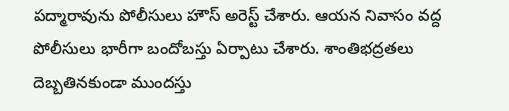పద్మారావును పోలీసులు హౌస్ అరెస్ట్ చేశారు. ఆయన నివాసం వద్ద పోలీసులు భారీగా బందోబస్తు ఏర్పాటు చేశారు. శాంతిభద్రతలు దెబ్బతినకుండా ముందస్తు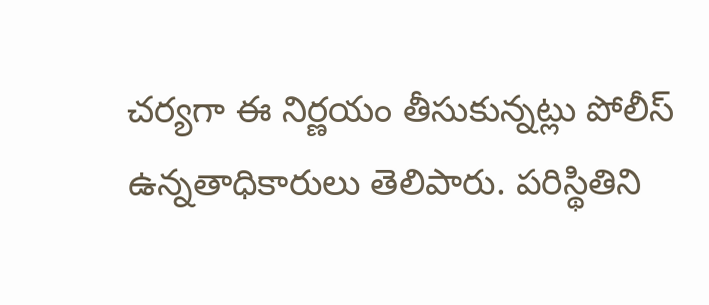చర్యగా ఈ నిర్ణయం తీసుకున్నట్లు పోలీస్ ఉన్నతాధికారులు తెలిపారు. పరిస్థితిని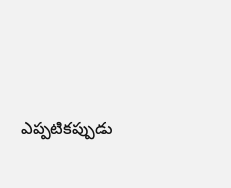ఎప్పటికప్పుడు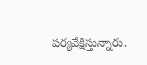పర్యవేక్షిస్తున్నారు.